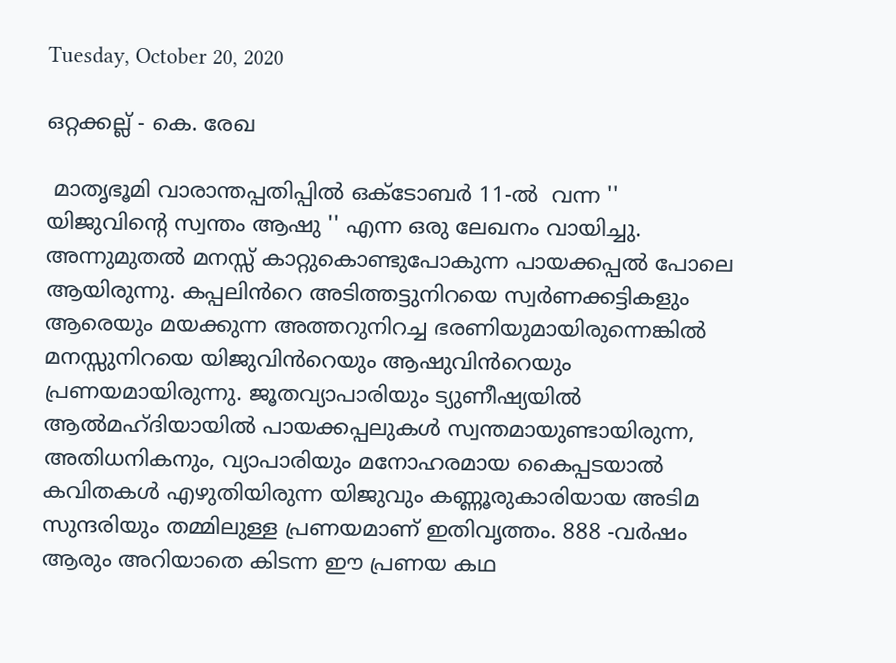Tuesday, October 20, 2020

ഒറ്റക്കല്ല് - കെ. രേഖ

 മാതൃഭൂമി വാരാന്തപ്പതിപ്പിൽ ഒക്‌ടോബർ 11-ൽ  വന്ന '' യിജുവിൻ്റെ സ്വന്തം ആഷു '' എന്ന ഒരു ലേഖനം വായിച്ചു. അന്നുമുതൽ മനസ്സ് കാറ്റുകൊണ്ടുപോകുന്ന പായക്കപ്പൽ പോലെ ആയിരുന്നു. കപ്പലിൻറെ അടിത്തട്ടുനിറയെ സ്വർണക്കട്ടികളും ആരെയും മയക്കുന്ന അത്തറുനിറച്ച ഭരണിയുമായിരുന്നെങ്കിൽ മനസ്സുനിറയെ യിജുവിൻറെയും ആഷുവിൻറെയും പ്രണയമായിരുന്നു. ജൂതവ്യാപാരിയും ട്യുണീഷ്യയിൽ  ആൽമഹ്‌ദിയായിൽ പായക്കപ്പലുകൾ സ്വന്തമായുണ്ടായിരുന്ന, അതിധനികനും, വ്യാപാരിയും മനോഹരമായ കൈപ്പടയാൽ കവിതകൾ എഴുതിയിരുന്ന യിജുവും കണ്ണൂരുകാരിയായ അടിമ സുന്ദരിയും തമ്മിലുള്ള പ്രണയമാണ് ഇതിവൃത്തം. 888 -വർഷം ആരും അറിയാതെ കിടന്ന ഈ പ്രണയ കഥ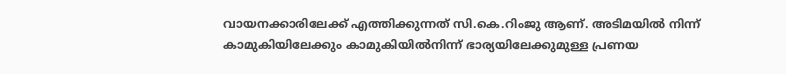വായനക്കാരിലേക്ക് എത്തിക്കുന്നത് സി.കെ.റിംജു ആണ്. അടിമയിൽ നിന്ന് കാമുകിയിലേക്കും കാമുകിയിൽനിന്ന് ഭാര്യയിലേക്കുമുള്ള പ്രണയ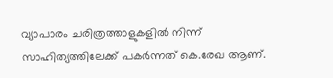വ്യാപാരം ചരിത്രത്താളുകളിൽ നിന്ന് സാഹിത്യത്തിലേക്ക് പകർന്നത് കെ.രേഖ ആണ്.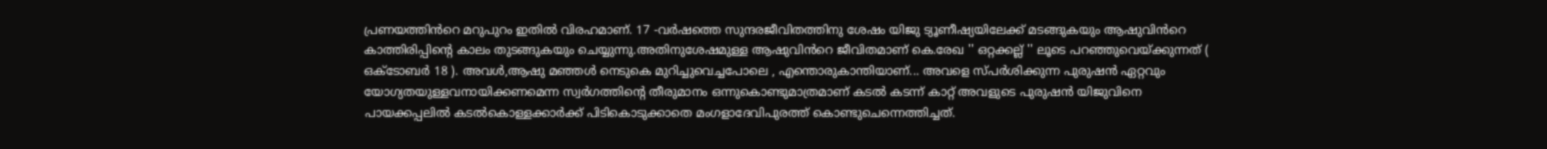പ്രണയത്തിൻറെ മറുപുറം ഇതിൽ വിരഹമാണ്. 17 -വർഷത്തെ സുന്ദരജീവിതത്തിനു ശേഷം യിജു ട്യൂണീഷ്യയിലേക്ക് മടങ്ങുകയും ആഷുവിൻറെ കാത്തിരിപ്പിൻ്റെ കാലം തുടങ്ങുകയും ചെയ്യുന്നു.അതിനുശേഷമുള്ള ആഷുവിൻറെ ജീവിതമാണ് കെ.രേഖ '' ഒറ്റക്കല്ല് '' ലൂടെ പറഞ്ഞുവെയ്ക്കുന്നത് ( ഒക്ടോബർ 18 ). അവൾ,ആഷു മഞ്ഞൾ നെടുകെ മുറിച്ചുവെച്ചപോലെ , എന്തൊരുകാന്തിയാണ്... അവളെ സ്പർശിക്കുന്ന പുരുഷൻ ഏറ്റവും യോഗ്യതയുള്ളവനായിക്കണമെന്ന സ്വർഗത്തിൻ്റെ തീരുമാനം ഒന്നുകൊണ്ടുമാത്രമാണ് കടൽ കടന്ന് കാറ്റ് അവളുടെ പുരുഷൻ യിജുവിനെ പായക്കപ്പലിൽ കടൽകൊള്ളക്കാർക്ക് പിടികൊടുക്കാതെ മംഗളാദേവിപുരത്ത് കൊണ്ടുചെന്നെത്തിച്ചത്.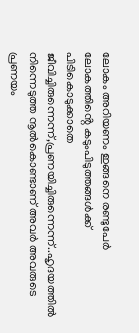ലോകം അറിയണം ഇങ്ങനെ രണ്ടുപേർ ലോകത്തിൻ്റെ കടുംപിടുത്തങ്ങൾക്ക് പിടികൊടുക്കാതെ ജീവിച്ചിരുന്നെന്ന്,പ്രണയിച്ചിരുന്നെന്ന്..ഹൃദയത്തിൽ നിന്നെടുത്ത നൂൽകൊണ്ടാണ് അവർ അവരുടെ പ്രണയം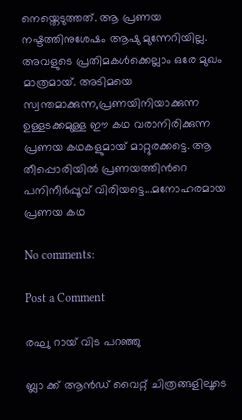നെയ്തെടുത്തത്. ആ പ്രണയ നഷ്ടത്തിനുശേഷം ആഷു മുന്നേറിയില്ല. അവളുടെ പ്രതിമകൾക്കെല്ലാം ഒരേ മുഖം മാത്രമായ്. അടിമയെ സ്വന്തമാക്കുന്ന,പ്രണയിനിയാക്കുന്ന ഉള്ളടക്കമുള്ള ഈ കഥ വരാനിരിക്കുന്ന പ്രണയ കഥകളുമായ് മാറ്റുരക്കട്ടെ. ആ തീപ്പൊരിയിൽ പ്രണയത്തിൻറെ പനിനീർപ്പൂവ് വിരിയട്ടെ...മനോഹരമായ പ്രണയ കഥ

No comments:

Post a Comment

രഘു റായ് വിട പറഞ്ഞു

ബ്ലാ ക്ക് ആൻഡ് വൈറ്റ് ചിത്രങ്ങളിലൂടെ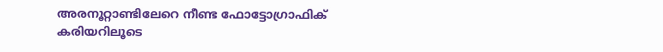അരനൂറ്റാണ്ടിലേറെ നീണ്ട ഫോട്ടോഗ്രാഫിക് കരിയറിലൂടെ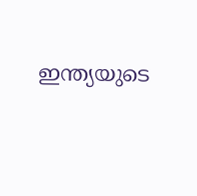ഇന്ത്യയുടെ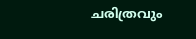ചരിത്രവും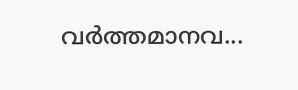വർത്തമാനവ...